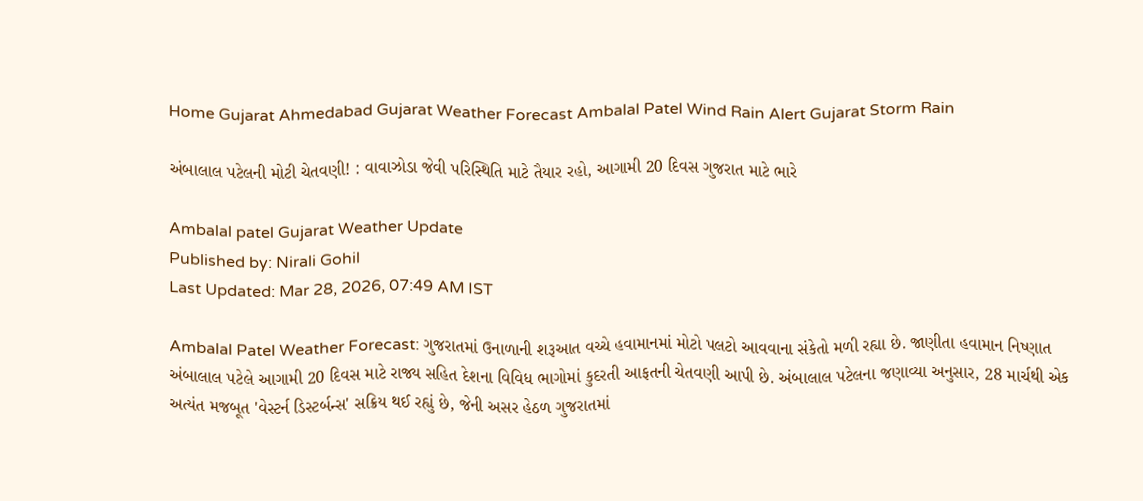Home Gujarat Ahmedabad Gujarat Weather Forecast Ambalal Patel Wind Rain Alert Gujarat Storm Rain

અંબાલાલ પટેલની મોટી ચેતવણી! : વાવાઝોડા જેવી પરિસ્થિતિ માટે તૈયાર રહો, આગામી 20 દિવસ ગુજરાત માટે ભારે

Ambalal patel Gujarat Weather Update
Published by: Nirali Gohil
Last Updated: Mar 28, 2026, 07:49 AM IST

Ambalal Patel Weather Forecast: ગુજરાતમાં ઉનાળાની શરૂઆત વચ્ચે હવામાનમાં મોટો પલટો આવવાના સંકેતો મળી રહ્યા છે. જાણીતા હવામાન નિષ્ણાત અંબાલાલ પટેલે આગામી 20 દિવસ માટે રાજ્ય સહિત દેશના વિવિધ ભાગોમાં કુદરતી આફતની ચેતવણી આપી છે. અંબાલાલ પટેલના જણાવ્યા અનુસાર, 28 માર્ચથી એક અત્યંત મજબૂત 'વેસ્ટર્ન ડિસ્ટર્બન્સ' સક્રિય થઈ રહ્યું છે, જેની અસર હેઠળ ગુજરાતમાં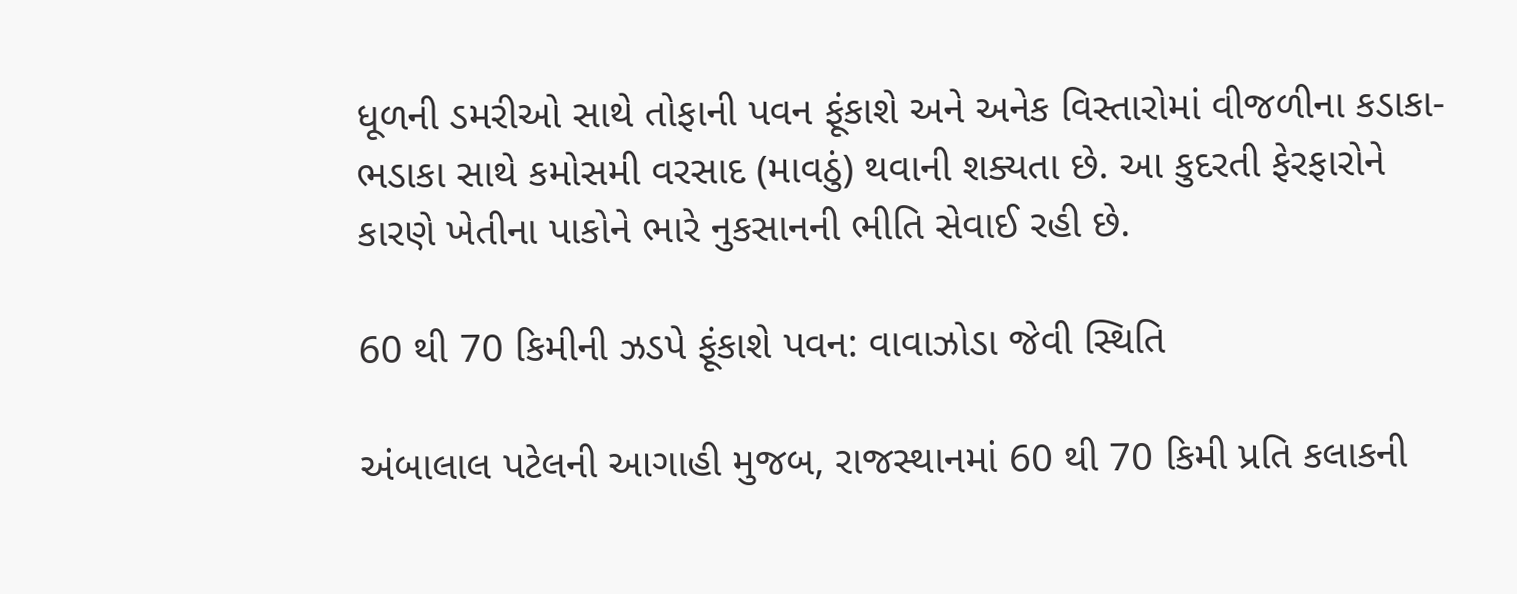ધૂળની ડમરીઓ સાથે તોફાની પવન ફૂંકાશે અને અનેક વિસ્તારોમાં વીજળીના કડાકા-ભડાકા સાથે કમોસમી વરસાદ (માવઠું) થવાની શક્યતા છે. આ કુદરતી ફેરફારોને કારણે ખેતીના પાકોને ભારે નુકસાનની ભીતિ સેવાઈ રહી છે.

60 થી 70 કિમીની ઝડપે ફૂંકાશે પવન: વાવાઝોડા જેવી સ્થિતિ

અંબાલાલ પટેલની આગાહી મુજબ, રાજસ્થાનમાં 60 થી 70 કિમી પ્રતિ કલાકની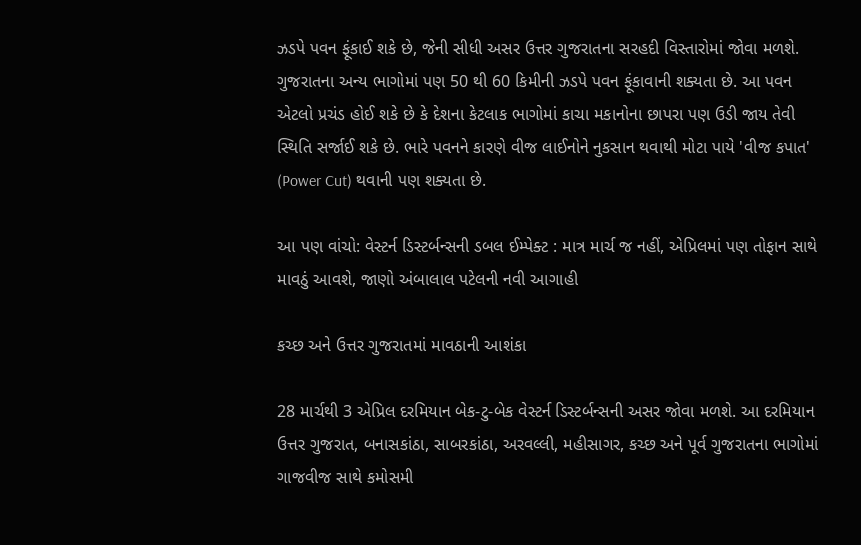ઝડપે પવન ફૂંકાઈ શકે છે, જેની સીધી અસર ઉત્તર ગુજરાતના સરહદી વિસ્તારોમાં જોવા મળશે. ગુજરાતના અન્ય ભાગોમાં પણ 50 થી 60 કિમીની ઝડપે પવન ફૂંકાવાની શક્યતા છે. આ પવન એટલો પ્રચંડ હોઈ શકે છે કે દેશના કેટલાક ભાગોમાં કાચા મકાનોના છાપરા પણ ઉડી જાય તેવી સ્થિતિ સર્જાઈ શકે છે. ભારે પવનને કારણે વીજ લાઈનોને નુકસાન થવાથી મોટા પાયે 'વીજ કપાત' (Power Cut) થવાની પણ શક્યતા છે.

આ પણ વાંચો: વેસ્ટર્ન ડિસ્ટર્બન્સની ડબલ ઈમ્પેક્ટ : માત્ર માર્ચ જ નહીં, એપ્રિલમાં પણ તોફાન સાથે માવઠું આવશે, જાણો અંબાલાલ પટેલની નવી આગાહી

કચ્છ અને ઉત્તર ગુજરાતમાં માવઠાની આશંકા

28 માર્ચથી 3 એપ્રિલ દરમિયાન બેક-ટુ-બેક વેસ્ટર્ન ડિસ્ટર્બન્સની અસર જોવા મળશે. આ દરમિયાન ઉત્તર ગુજરાત, બનાસકાંઠા, સાબરકાંઠા, અરવલ્લી, મહીસાગર, કચ્છ અને પૂર્વ ગુજરાતના ભાગોમાં ગાજવીજ સાથે કમોસમી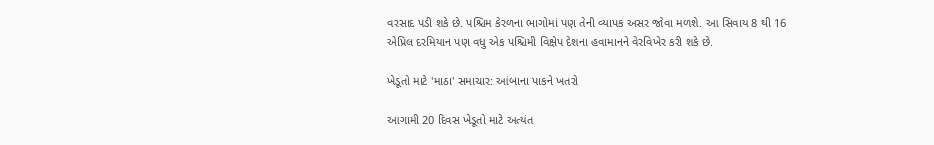વરસાદ પડી શકે છે. પશ્ચિમ કેરળના ભાગોમાં પણ તેની વ્યાપક અસર જોવા મળશે. આ સિવાય 8 થી 16 એપ્રિલ દરમિયાન પણ વધુ એક પશ્ચિમી વિક્ષેપ દેશના હવામાનને વેરવિખેર કરી શકે છે.

ખેડૂતો માટે 'માઠા' સમાચાર: આંબાના પાકને ખતરો

આગામી 20 દિવસ ખેડૂતો માટે અત્યંત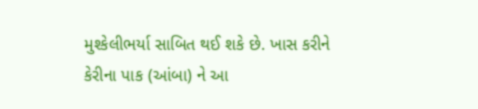મુશ્કેલીભર્યા સાબિત થઈ શકે છે. ખાસ કરીને કેરીના પાક (આંબા) ને આ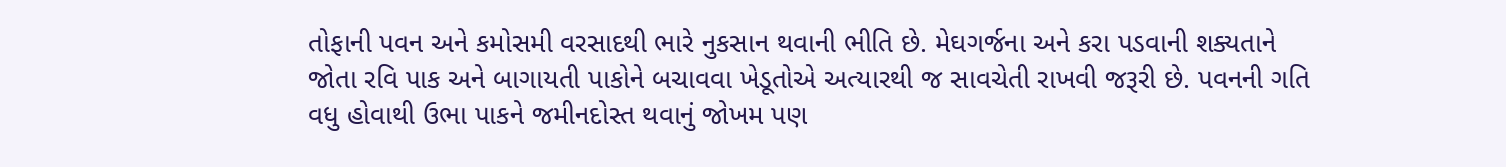તોફાની પવન અને કમોસમી વરસાદથી ભારે નુકસાન થવાની ભીતિ છે. મેઘગર્જના અને કરા પડવાની શક્યતાને જોતા રવિ પાક અને બાગાયતી પાકોને બચાવવા ખેડૂતોએ અત્યારથી જ સાવચેતી રાખવી જરૂરી છે. પવનની ગતિ વધુ હોવાથી ઉભા પાકને જમીનદોસ્ત થવાનું જોખમ પણ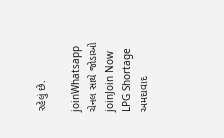રહેલું છે.

joinWhatsapp ચેનલ સાથે જોડાઓ
joinJoin Now
LPG Shortage
અમદાવાદ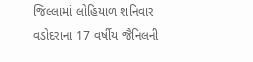જિલ્લામાં લોહિયાળ શનિવાર
વડોદરાના 17 વર્ષીય જૈનિલની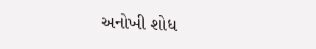અનોખી શોધ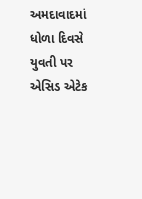અમદાવાદમાં ધોળા દિવસે યુવતી પર એસિડ એટેક